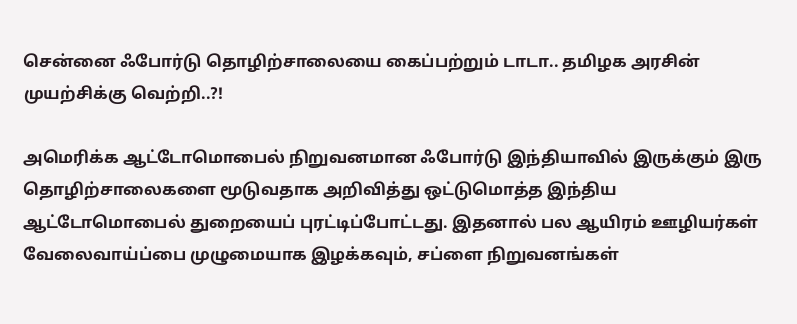சென்னை ஃபோர்டு தொழிற்சாலையை கைப்பற்றும் டாடா.. தமிழக அரசின் முயற்சிக்கு வெற்றி..?!

அமெரிக்க ஆட்டோமொபைல் நிறுவனமான ஃபோர்டு இந்தியாவில் இருக்கும் இரு தொழிற்சாலைகளை மூடுவதாக அறிவித்து ஒட்டுமொத்த இந்திய ஆட்டோமொபைல் துறையைப் புரட்டிப்போட்டது. இதனால் பல ஆயிரம் ஊழியர்கள் வேலைவாய்ப்பை முழுமையாக இழக்கவும், சப்ளை நிறுவனங்கள்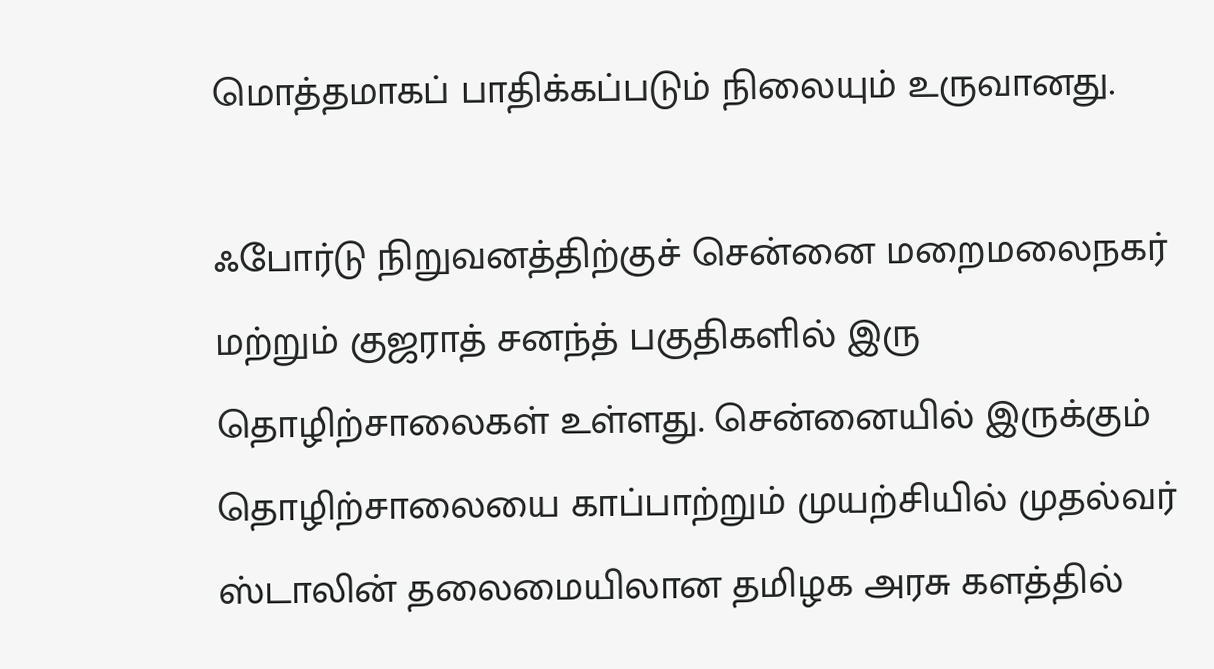மொத்தமாகப் பாதிக்கப்படும் நிலையும் உருவானது.

ஃபோர்டு நிறுவனத்திற்குச் சென்னை மறைமலைநகர் மற்றும் குஜராத் சனந்த் பகுதிகளில் இரு தொழிற்சாலைகள் உள்ளது. சென்னையில் இருக்கும் தொழிற்சாலையை காப்பாற்றும் முயற்சியில் முதல்வர் ஸ்டாலின் தலைமையிலான தமிழக அரசு களத்தில்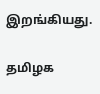இறங்கியது.

தமிழக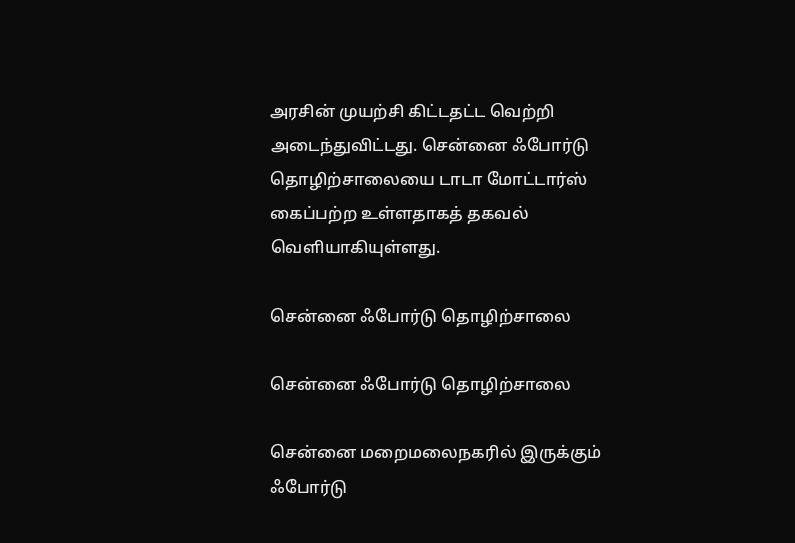அரசின் முயற்சி கிட்டதட்ட வெற்றி அடைந்துவிட்டது. சென்னை ஃபோர்டு தொழிற்சாலையை டாடா மோட்டார்ஸ் கைப்பற்ற உள்ளதாகத் தகவல் வெளியாகியுள்ளது.

சென்னை ஃபோர்டு தொழிற்சாலை

சென்னை ஃபோர்டு தொழிற்சாலை

சென்னை மறைமலைநகரில் இருக்கும் ஃபோர்டு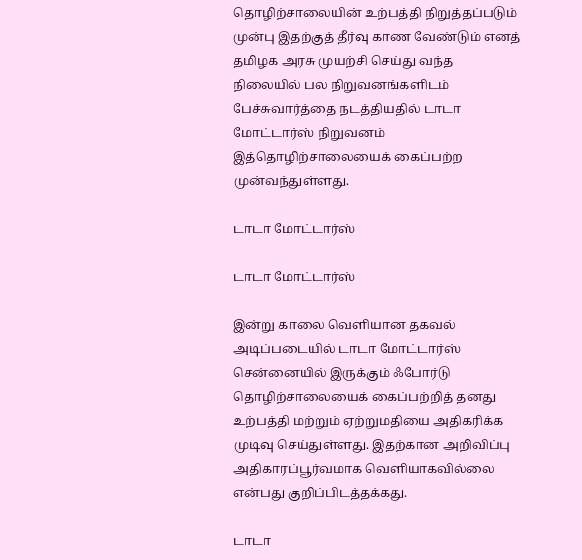தொழிற்சாலையின் உற்பத்தி நிறுத்தப்படும் முன்பு இதற்குத் தீர்வு காண வேண்டும் எனத் தமிழக அரசு முயற்சி செய்து வந்த நிலையில் பல நிறுவனங்களிடம் பேச்சுவார்த்தை நடத்தியதில் டாடா மோட்டார்ஸ் நிறுவனம் இத்தொழிற்சாலையைக் கைப்பற்ற முன்வந்துள்ளது.

டாடா மோட்டார்ஸ்

டாடா மோட்டார்ஸ்

இன்று காலை வெளியான தகவல் அடிப்படையில் டாடா மோட்டார்ஸ் சென்னையில் இருக்கும் ஃபோர்டு தொழிற்சாலையைக் கைப்பற்றித் தனது உற்பத்தி மற்றும் ஏற்றுமதியை அதிகரிக்க முடிவு செய்துள்ளது. இதற்கான அறிவிப்பு அதிகாரப்பூர்வமாக வெளியாகவில்லை என்பது குறிப்பிடத்தக்கது.

டாடா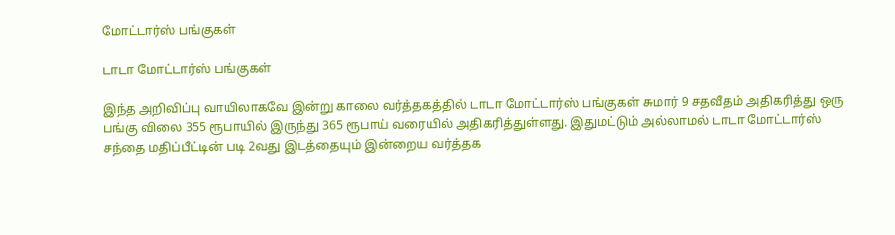மோட்டார்ஸ் பங்குகள்

டாடா மோட்டார்ஸ் பங்குகள்

இந்த அறிவிப்பு வாயிலாகவே இன்று காலை வர்த்தகத்தில் டாடா மோட்டார்ஸ் பங்குகள் சுமார் 9 சதவீதம் அதிகரித்து ஒரு பங்கு விலை 355 ரூபாயில் இருந்து 365 ரூபாய் வரையில் அதிகரித்துள்ளது. இதுமட்டும் அல்லாமல் டாடா மோட்டார்ஸ் சந்தை மதிப்பீட்டின் படி 2வது இடத்தையும் இன்றைய வர்த்தக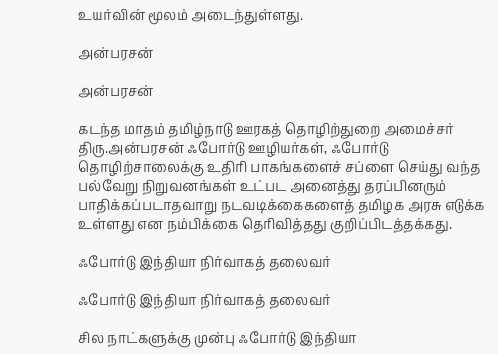உயர்வின் மூலம் அடைந்துள்ளது.

அன்பரசன்

அன்பரசன்

கடந்த மாதம் தமிழ்நாடு ஊரகத் தொழிற்துறை அமைச்சர் திரு.அன்பரசன் ஃபோர்டு ஊழியர்கள், ஃபோர்டு தொழிற்சாலைக்கு உதிரி பாகங்களைச் சப்ளை செய்து வந்த பல்வேறு நிறுவனங்கள் உட்பட அனைத்து தரப்பினரும் பாதிக்கப்படாதவாறு நடவடிக்கைகளைத் தமிழக அரசு எடுக்க உள்ளது என நம்பிக்கை தெரிவித்தது குறிப்பிடத்தக்கது.

ஃபோர்டு இந்தியா நிர்வாகத் தலைவர்

ஃபோர்டு இந்தியா நிர்வாகத் தலைவர்

சில நாட்களுக்கு முன்பு ஃபோர்டு இந்தியா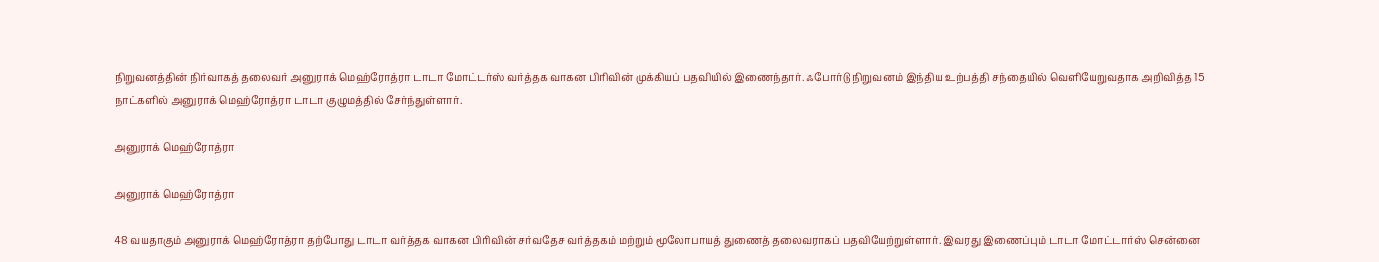நிறுவனத்தின் நிர்வாகத் தலைவர் அனுராக் மெஹ்ரோத்ரா டாடா மோட்டர்ஸ் வர்த்தக வாகன பிரிவின் முக்கியப் பதவியில் இணைந்தார். ஃபோர்டு நிறுவனம் இந்திய உற்பத்தி சந்தையில் வெளியேறுவதாக அறிவித்த 15 நாட்களில் அனுராக் மெஹ்ரோத்ரா டாடா குழுமத்தில் சேர்ந்துள்ளார்.

அனுராக் மெஹ்ரோத்ரா

அனுராக் மெஹ்ரோத்ரா

48 வயதாகும் அனுராக் மெஹ்ரோத்ரா தற்போது டாடா வர்த்தக வாகன பிரிவின் சர்வதேச வர்த்தகம் மற்றும் மூலோபாயத் துணைத் தலைவராகப் பதவியேற்றுள்ளார். இவரது இணைப்பும் டாடா மோட்டார்ஸ் சென்னை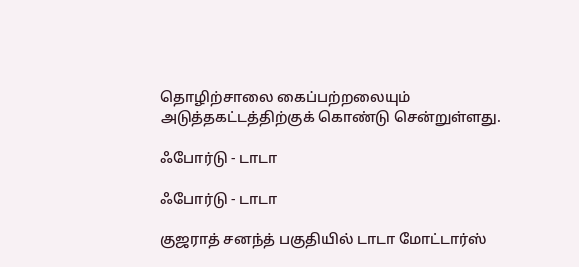தொழிற்சாலை கைப்பற்றலையும் அடுத்தகட்டத்திற்குக் கொண்டு சென்றுள்ளது.

ஃபோர்டு - டாடா

ஃபோர்டு - டாடா

குஜராத் சனந்த் பகுதியில் டாடா மோட்டார்ஸ்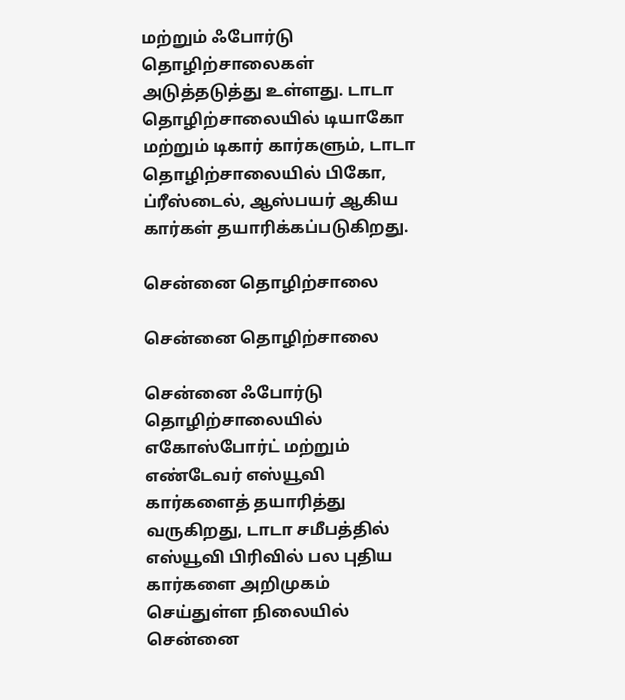மற்றும் ஃபோர்டு தொழிற்சாலைகள் அடுத்தடுத்து உள்ளது. டாடா தொழிற்சாலையில் டியாகோ மற்றும் டிகார் கார்களும், டாடா தொழிற்சாலையில் பிகோ, ப்ரீஸ்டைல், ஆஸ்பயர் ஆகிய கார்கள் தயாரிக்கப்படுகிறது.

சென்னை தொழிற்சாலை

சென்னை தொழிற்சாலை

சென்னை ஃபோர்டு தொழிற்சாலையில் எகோஸ்போர்ட் மற்றும் எண்டேவர் எஸ்யூவி கார்களைத் தயாரித்து வருகிறது, டாடா சமீபத்தில் எஸ்யூவி பிரிவில் பல புதிய கார்களை அறிமுகம் செய்துள்ள நிலையில் சென்னை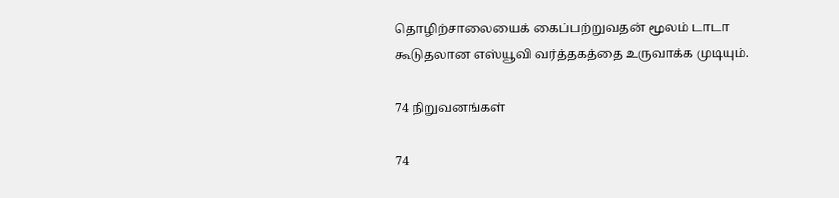தொழிற்சாலையைக் கைப்பற்றுவதன் மூலம் டாடா கூடுதலான எஸ்யூவி வர்த்தகத்தை உருவாக்க முடியும்.

74 நிறுவனங்கள்

74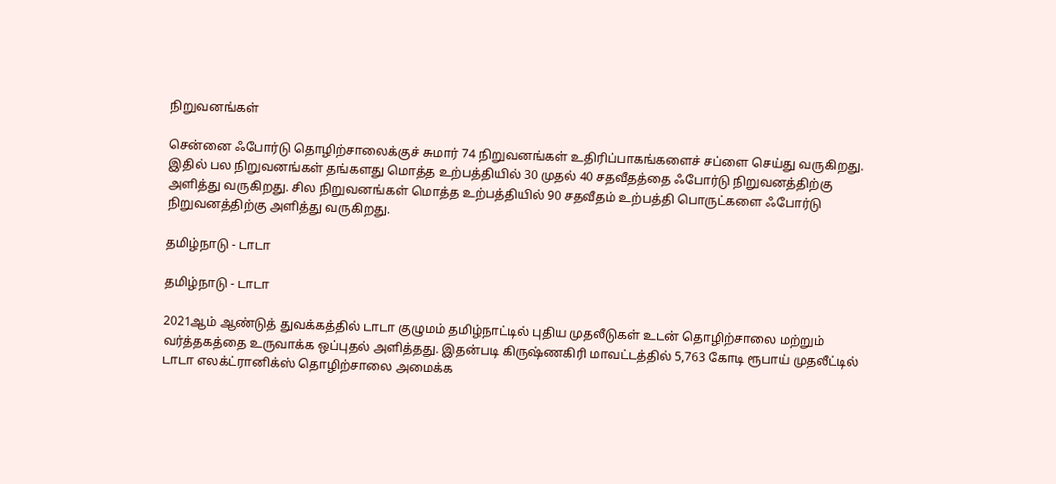நிறுவனங்கள்

சென்னை ஃபோர்டு தொழிற்சாலைக்குச் சுமார் 74 நிறுவனங்கள் உதிரிப்பாகங்களைச் சப்ளை செய்து வருகிறது. இதில் பல நிறுவனங்கள் தங்களது மொத்த உற்பத்தியில் 30 முதல் 40 சதவீதத்தை ஃபோர்டு நிறுவனத்திற்கு அளித்து வருகிறது. சில நிறுவனங்கள் மொத்த உற்பத்தியில் 90 சதவீதம் உற்பத்தி பொருட்களை ஃபோர்டு நிறுவனத்திற்கு அளித்து வருகிறது.

தமிழ்நாடு - டாடா

தமிழ்நாடு - டாடா

2021ஆம் ஆண்டுத் துவக்கத்தில் டாடா குழுமம் தமிழ்நாட்டில் புதிய முதலீடுகள் உடன் தொழிற்சாலை மற்றும் வர்த்தகத்தை உருவாக்க ஒப்புதல் அளித்தது. இதன்படி கிருஷ்ணகிரி மாவட்டத்தில் 5,763 கோடி ரூபாய் முதலீட்டில் டாடா எலக்ட்ரானிக்ஸ் தொழிற்சாலை அமைக்க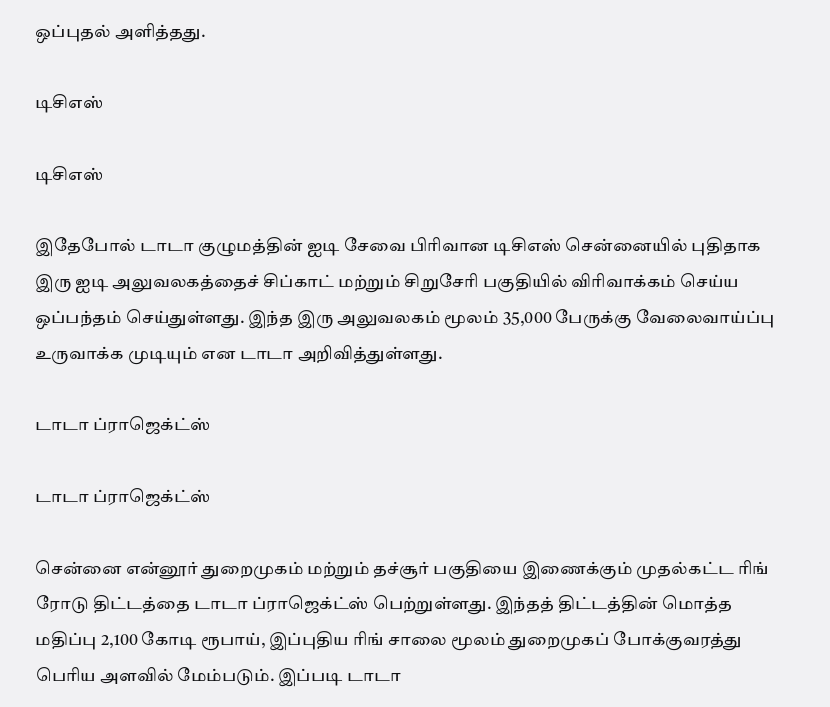ஒப்புதல் அளித்தது.

டிசிஎஸ்

டிசிஎஸ்

இதேபோல் டாடா குழுமத்தின் ஐடி சேவை பிரிவான டிசிஎஸ் சென்னையில் புதிதாக இரு ஐடி அலுவலகத்தைச் சிப்காட் மற்றும் சிறுசேரி பகுதியில் விரிவாக்கம் செய்ய ஒப்பந்தம் செய்துள்ளது. இந்த இரு அலுவலகம் மூலம் 35,000 பேருக்கு வேலைவாய்ப்பு உருவாக்க முடியும் என டாடா அறிவித்துள்ளது.

டாடா ப்ராஜெக்ட்ஸ்

டாடா ப்ராஜெக்ட்ஸ்

சென்னை என்னூர் துறைமுகம் மற்றும் தச்சூர் பகுதியை இணைக்கும் முதல்கட்ட ரிங் ரோடு திட்டத்தை டாடா ப்ராஜெக்ட்ஸ் பெற்றுள்ளது. இந்தத் திட்டத்தின் மொத்த மதிப்பு 2,100 கோடி ரூபாய், இப்புதிய ரிங் சாலை மூலம் துறைமுகப் போக்குவரத்து பெரிய அளவில் மேம்படும். இப்படி டாடா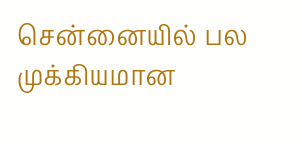சென்னையில் பல முக்கியமான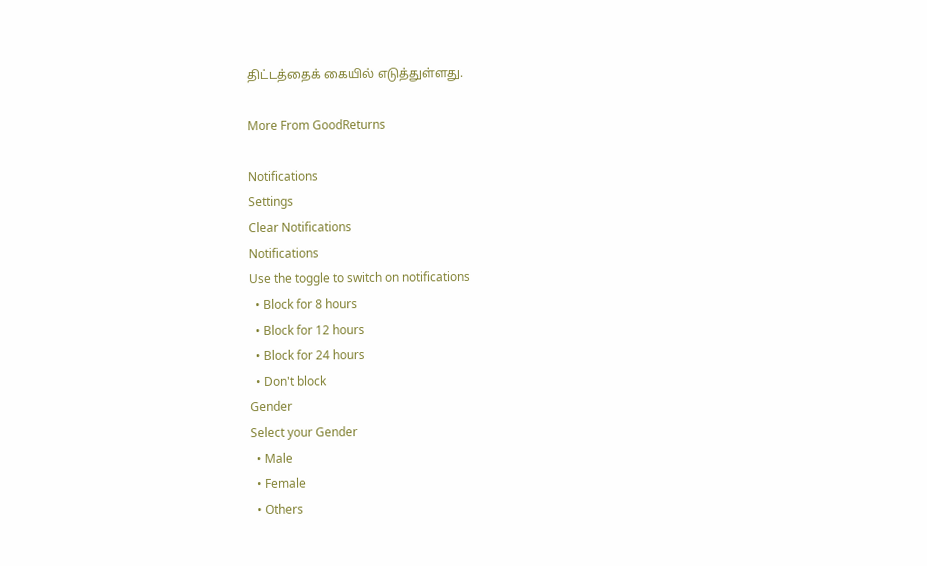திட்டத்தைக் கையில் எடுத்துள்ளது.

More From GoodReturns

Notifications
Settings
Clear Notifications
Notifications
Use the toggle to switch on notifications
  • Block for 8 hours
  • Block for 12 hours
  • Block for 24 hours
  • Don't block
Gender
Select your Gender
  • Male
  • Female
  • Others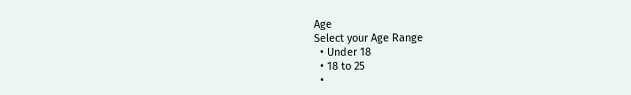Age
Select your Age Range
  • Under 18
  • 18 to 25
  •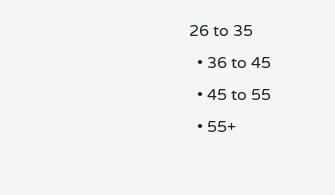26 to 35
  • 36 to 45
  • 45 to 55
  • 55+